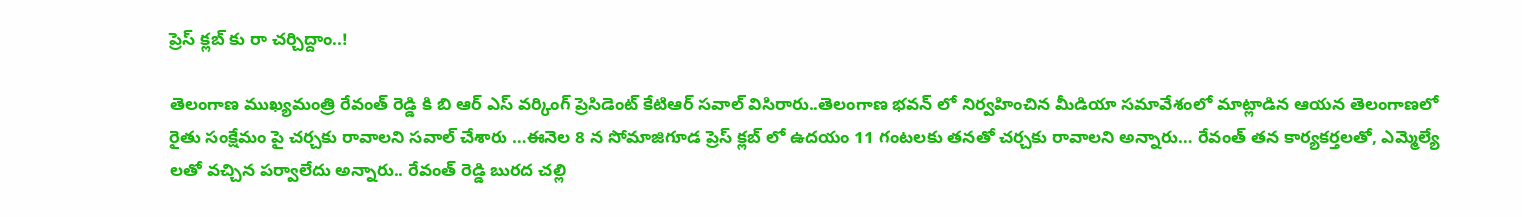ప్రెస్ క్లబ్ కు రా చర్చిద్దాం..!

తెలంగాణ ముఖ్యమంత్రి రేవంత్ రెడ్డి కి బి ఆర్ ఎస్ వర్కింగ్ ప్రెసిడెంట్ కేటిఆర్ సవాల్ విసిరారు..తెలంగాణ భవన్ లో నిర్వహించిన మీడియా సమావేశంలో మాట్లాడిన ఆయన తెలంగాణలో రైతు సంక్షేమం పై చర్చకు రావాలని సవాల్ చేశారు …ఈనెల 8 న సోమాజిగూడ ప్రెస్ క్లబ్ లో ఉదయం 11 గంటలకు తనతో చర్చకు రావాలని అన్నారు… రేవంత్ తన కార్యకర్తలతో, ఎమ్మెల్యే లతో వచ్చిన పర్వాలేదు అన్నారు.. రేవంత్ రెడ్డి బురద చల్లి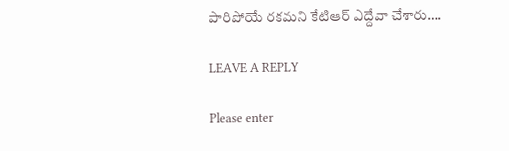పారిపోయే రకమని కేటిఆర్ ఎద్దేవా చేశారు….

LEAVE A REPLY

Please enter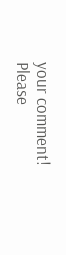your comment!
Please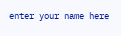enter your name here